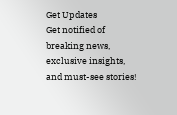Get Updates
Get notified of breaking news, exclusive insights, and must-see stories!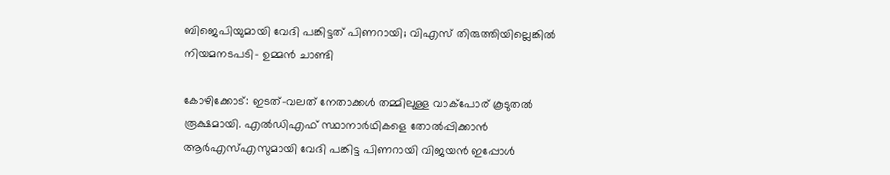ബിജെപിയുമായി വേദി പങ്കിട്ടത് പിണറായി; വിഎസ് തിരുത്തിയില്ലെങ്കില്‍ നിയമനടപടി- ഉമ്മന്‍ ചാണ്ടി

കോഴിക്കോട്: ഇടത്-വലത് നേതാക്കള്‍ തമ്മിലുള്ള വാക്‌പോര് കൂടുതല്‍ രൂക്ഷമായി. എല്‍ഡിഎഫ് സ്ഥാനാര്‍ഥികളെ തോല്‍പ്പിക്കാന്‍ ആര്‍എസ്എസുമായി വേദി പങ്കിട്ട പിണറായി വിജയന്‍ ഇപ്പോള്‍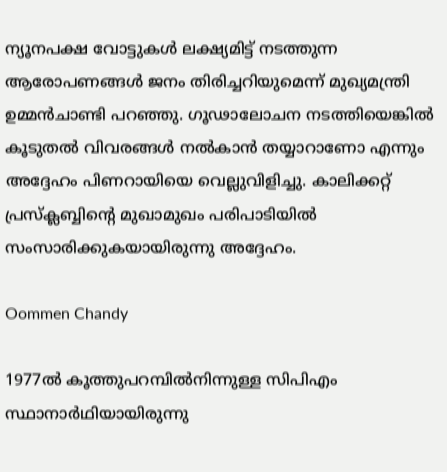ന്യൂനപക്ഷ വോട്ടുകള്‍ ലക്ഷ്യമിട്ട് നടത്തുന്ന ആരോപണങ്ങള്‍ ജനം തിരിച്ചറിയുമെന്ന് മുഖ്യമന്ത്രി ഉമ്മന്‍ചാണ്ടി പറഞ്ഞു. ഗൂഢാലോചന നടത്തിയെങ്കില്‍ കൂടുതല്‍ വിവരങ്ങള്‍ നല്‍കാന്‍ തയ്യാറാണോ എന്നും അദ്ദേഹം പിണറായിയെ വെല്ലുവിളിച്ചു. കാലിക്കറ്റ് പ്രസ്‌ക്ലബ്ബിന്റെ മുഖാമുഖം പരിപാടിയില്‍ സംസാരിക്കുകയായിരുന്നു അദ്ദേഹം.

Oommen Chandy

1977ല്‍ കൂത്തുപറമ്പില്‍നിന്നുള്ള സിപിഎം സ്ഥാനാര്‍ഥിയായിരുന്നു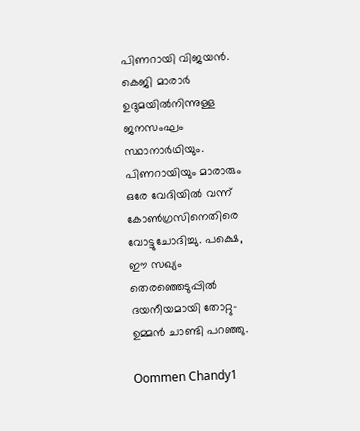പിണറായി വിജയന്‍. കെജി മാരാര്‍ ഉദുമയില്‍നിന്നുള്ള ജനസംഘം സ്ഥാനാര്‍ഥിയും. പിണറായിയും മാരാരും ഒരേ വേദിയില്‍ വന്ന് കോണ്‍ഗ്രസിനെതിരെ വോട്ടുചോദിച്ചു. പക്ഷെ, ഈ സഖ്യം തെരഞ്ഞെടുപ്പില്‍ ദയനീയമായി തോറ്റു- ഉമ്മന്‍ ചാണ്ടി പറഞ്ഞു.

Oommen Chandy1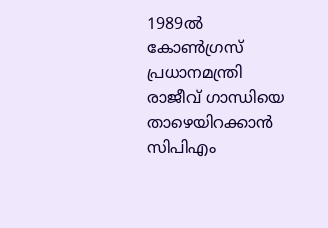1989ല്‍ കോണ്‍ഗ്രസ് പ്രധാനമന്ത്രി രാജീവ് ഗാന്ധിയെ താഴെയിറക്കാന്‍ സിപിഎം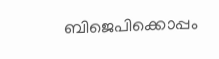ബിജെപിക്കൊപ്പം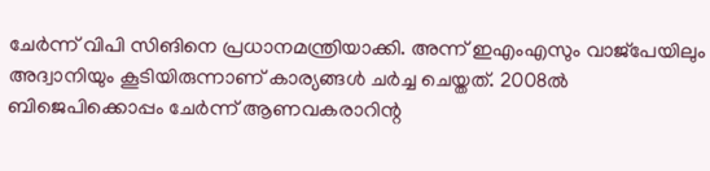ചേര്‍ന്ന് വിപി സിങിനെ പ്രധാനമന്ത്രിയാക്കി. അന്ന് ഇഎംഎസും വാജ്‌പേയിലും അദ്വാനിയും കൂടിയിരുന്നാണ് കാര്യങ്ങള്‍ ചര്‍ച്ച ചെയ്തത്. 2008ല്‍ ബിജെപിക്കൊപ്പം ചേര്‍ന്ന് ആണവകരാറിന്റ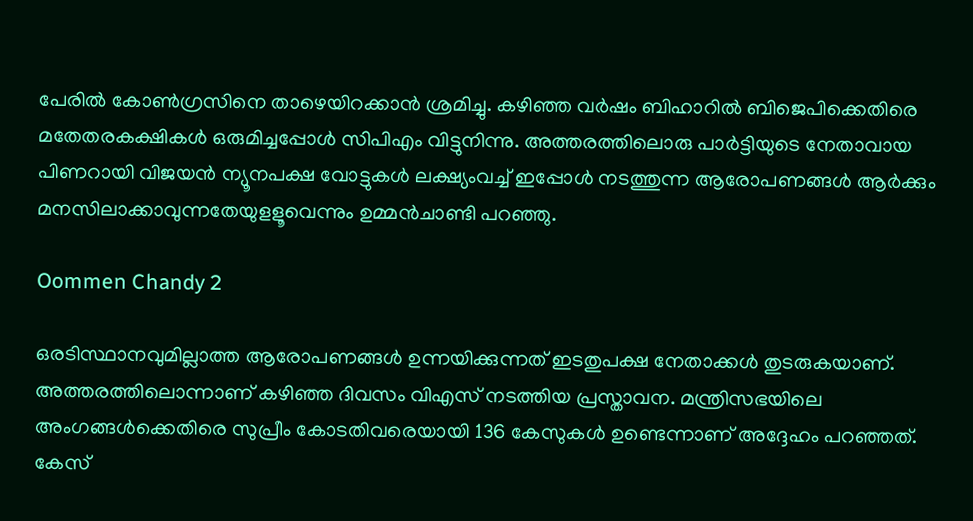പേരില്‍ കോണ്‍ഗ്രസിനെ താഴെയിറക്കാന്‍ ശ്രമിച്ചു. കഴിഞ്ഞ വര്‍ഷം ബിഹാറില്‍ ബിജെപിക്കെതിരെ മതേതരകക്ഷികള്‍ ഒരുമിച്ചപ്പോള്‍ സിപിഎം വിട്ടുനിന്നു. അത്തരത്തിലൊരു പാര്‍ട്ടിയുടെ നേതാവായ പിണറായി വിജയന്‍ ന്യൂനപക്ഷ വോട്ടുകള്‍ ലക്ഷ്യംവച്ച് ഇപ്പോള്‍ നടത്തുന്ന ആരോപണങ്ങള്‍ ആര്‍ക്കും മനസിലാക്കാവുന്നതേയുളളൂവെന്നും ഉമ്മന്‍ചാണ്ടി പറഞ്ഞു.

Oommen Chandy 2

ഒരടിസ്ഥാനവുമില്ലാത്ത ആരോപണങ്ങള്‍ ഉന്നയിക്കുന്നത് ഇടതുപക്ഷ നേതാക്കള്‍ തുടരുകയാണ്. അത്തരത്തിലൊന്നാണ് കഴിഞ്ഞ ദിവസം വിഎസ് നടത്തിയ പ്രസ്താവന. മന്ത്രിസഭയിലെ അംഗങ്ങള്‍ക്കെതിരെ സുപ്രീം കോടതിവരെയായി 136 കേസുകള്‍ ഉണ്ടെന്നാണ് അദ്ദേഹം പറഞ്ഞത്. കേസ്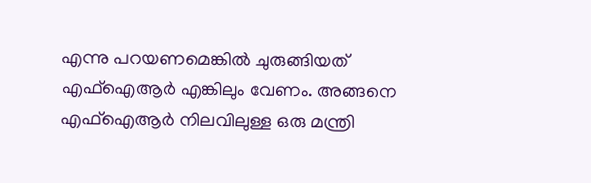എന്നു പറയണമെങ്കില്‍ ചുരുങ്ങിയത് എഫ്‌ഐആര്‍ എങ്കിലും വേണം. അങ്ങനെ എഫ്‌ഐആര്‍ നിലവിലുള്ള ഒരു മന്ത്രി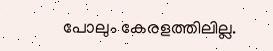പോലും കേരളത്തിലില്ല.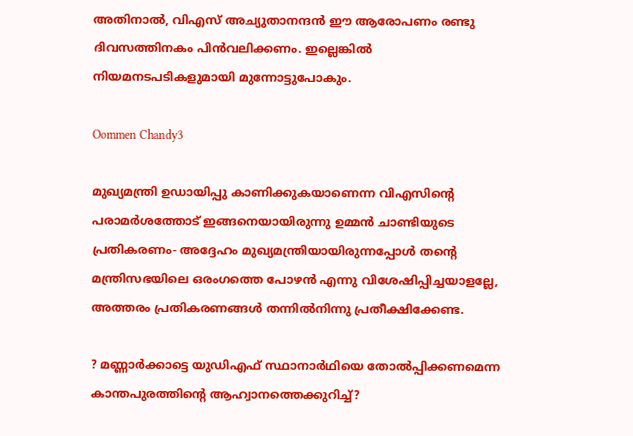അതിനാല്‍, വിഎസ് അച്യുതാനന്ദന്‍ ഈ ആരോപണം രണ്ടു ദിവസത്തിനകം പിന്‍വലിക്കണം. ഇല്ലെങ്കില്‍ നിയമനടപടികളുമായി മുന്നോട്ടുപോകും.

Oommen Chandy3

മുഖ്യമന്ത്രി ഉഡായിപ്പു കാണിക്കുകയാണെന്ന വിഎസിന്റെ പരാമര്‍ശത്തോട് ഇങ്ങനെയായിരുന്നു ഉമ്മന്‍ ചാണ്ടിയുടെ പ്രതികരണം- അദ്ദേഹം മുഖ്യമന്ത്രിയായിരുന്നപ്പോള്‍ തന്റെ മന്ത്രിസഭയിലെ ഒരംഗത്തെ പോഴന്‍ എന്നു വിശേഷിപ്പിച്ചയാളല്ലേ, അത്തരം പ്രതികരണങ്ങള്‍ തന്നില്‍നിന്നു പ്രതീക്ഷിക്കേണ്ട.

? മണ്ണാര്‍ക്കാട്ടെ യുഡിഎഫ് സ്ഥാനാര്‍ഥിയെ തോല്‍പ്പിക്കണമെന്ന കാന്തപുരത്തിന്റെ ആഹ്വാനത്തെക്കുറിച്ച്?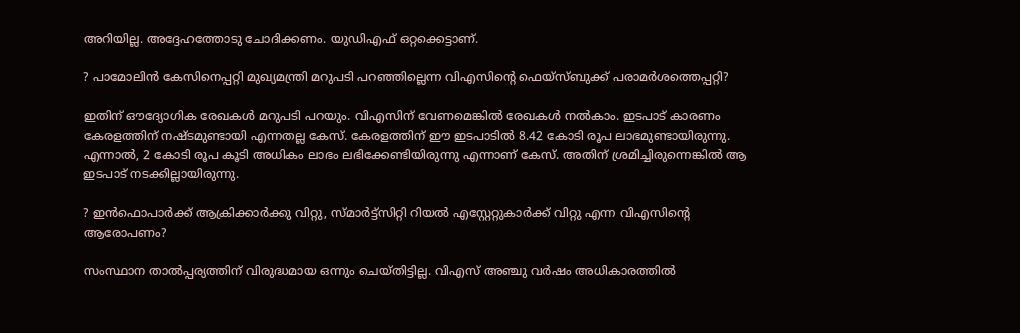അറിയില്ല. അദ്ദേഹത്തോടു ചോദിക്കണം. യുഡിഎഫ് ഒറ്റക്കെട്ടാണ്.

? പാമോലിന്‍ കേസിനെപ്പറ്റി മുഖ്യമന്ത്രി മറുപടി പറഞ്ഞില്ലെന്ന വിഎസിന്റെ ഫെയ്‌സ്ബുക്ക് പരാമര്‍ശത്തെപ്പറ്റി?

ഇതിന് ഔദ്യോഗിക രേഖകള്‍ മറുപടി പറയും. വിഎസിന് വേണമെങ്കില്‍ രേഖകള്‍ നല്‍കാം. ഇടപാട് കാരണം കേരളത്തിന് നഷ്ടമുണ്ടായി എന്നതല്ല കേസ്. കേരളത്തിന് ഈ ഇടപാടില്‍ 8.42 കോടി രൂപ ലാഭമുണ്ടായിരുന്നു. എന്നാല്‍, 2 കോടി രൂപ കൂടി അധികം ലാഭം ലഭിക്കേണ്ടിയിരുന്നു എന്നാണ് കേസ്. അതിന് ശ്രമിച്ചിരുന്നെങ്കില്‍ ആ ഇടപാട് നടക്കില്ലായിരുന്നു.

? ഇന്‍ഫൊപാര്‍ക്ക് ആക്രിക്കാര്‍ക്കു വിറ്റു, സ്മാര്‍ട്ട്‌സിറ്റി റിയല്‍ എസ്റ്റേറ്റുകാര്‍ക്ക് വിറ്റു എന്ന വിഎസിന്റെ ആരോപണം?

സംസ്ഥാന താല്‍പ്പര്യത്തിന് വിരുദ്ധമായ ഒന്നും ചെയ്തിട്ടില്ല. വിഎസ് അഞ്ചു വര്‍ഷം അധികാരത്തില്‍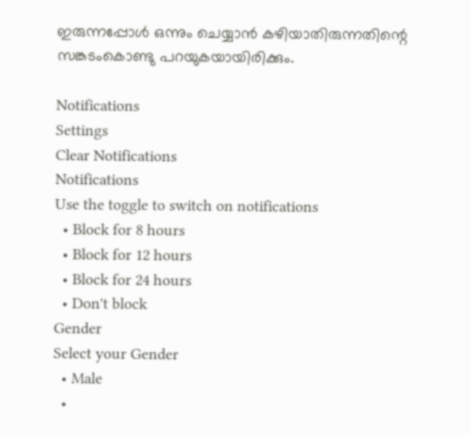ഇരുന്നപ്പോള്‍ ഒന്നും ചെയ്യാന്‍ കഴിയാതിരുന്നതിന്റെ സങ്കടംകൊണ്ടു പറയുകയായിരിക്കും.

Notifications
Settings
Clear Notifications
Notifications
Use the toggle to switch on notifications
  • Block for 8 hours
  • Block for 12 hours
  • Block for 24 hours
  • Don't block
Gender
Select your Gender
  • Male
  •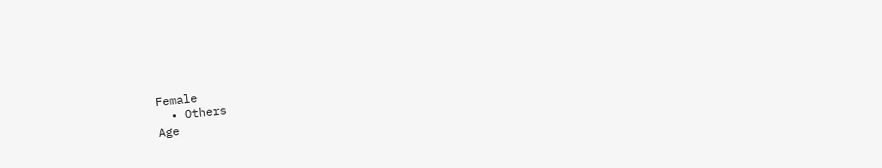Female
  • Others
Age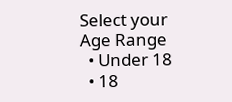Select your Age Range
  • Under 18
  • 18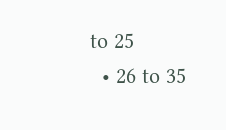to 25
  • 26 to 35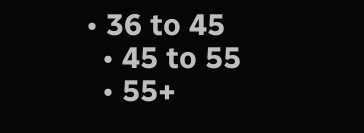• 36 to 45
  • 45 to 55
  • 55+